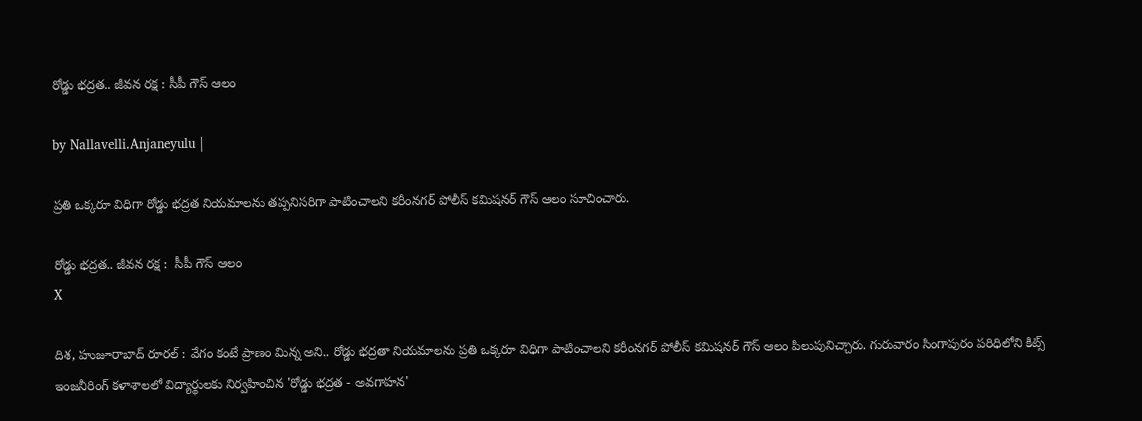రోడ్డు భ‌ద్ర‌త‌.. జీవ‌న ర‌క్ష : సీపీ గౌస్ ఆలం

by Nallavelli.Anjaneyulu |

ప్ర‌తి ఒక్క‌రూ విధిగా రోడ్డు భ‌ద్ర‌త నియ‌మాల‌ను త‌ప్ప‌నిస‌రిగా పాటించాల‌ని క‌రీంన‌గ‌ర్ పోలీస్ క‌మిష‌నర్ గౌస్ ఆలం సూచించారు.

రోడ్డు భ‌ద్ర‌త‌.. జీవ‌న ర‌క్ష :  సీపీ గౌస్ ఆలం
X

దిశ, హుజూరాబాద్ రూరల్ : వేగం కంటే ప్రాణం మిన్న అని.. రోడ్డు భ‌ద్ర‌తా నియ‌మాల‌ను ప్ర‌తి ఒక్క‌రూ విధిగా పాటించాల‌ని క‌రీంన‌గ‌ర్ పోలీస్ క‌మిష‌న‌ర్ గౌస్ ఆలం పిలుపునిచ్చారు. గురువారం సింగాపురం పరిధిలోని కిట్స్ ఇంజనీరింగ్ కళాశాలలో విద్యార్థులకు నిర్వహించిన 'రోడ్డు భద్రత - అవగాహన'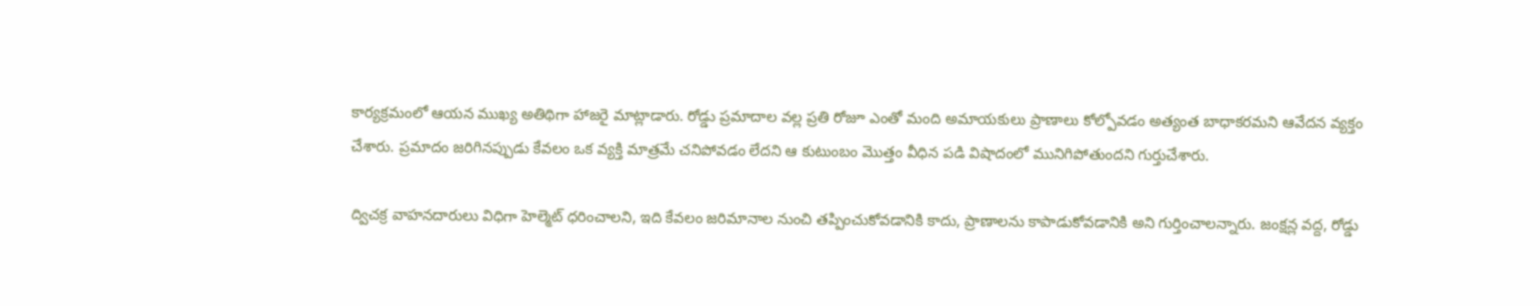కార్యక్రమంలో ఆయన ముఖ్య అతిథిగా హాజ‌రై మాట్లాడారు. రోడ్డు ప్రమాదాల వల్ల ప్రతి రోజూ ఎంతో మంది అమాయకులు ప్రాణాలు కోల్పోవడం అత్యంత బాధాకరమని ఆవేదన వ్యక్తం చేశారు. ప్రమాదం జరిగినప్పుడు కేవలం ఒక వ్యక్తి మాత్రమే చనిపోవడం లేదని ఆ కుటుంబం మొత్తం వీధిన పడి విషాదంలో మునిగిపోతుందని గుర్తుచేశారు.

ద్విచక్ర వాహనదారులు విధిగా హెల్మెట్ ధరించాలని, ఇది కేవలం జరిమానాల నుంచి తప్పించుకోవడానికి కాదు, ప్రాణాలను కాపాడుకోవడానికి అని గుర్తించాలన్నారు. జంక్షన్ల వద్ద, రోడ్డు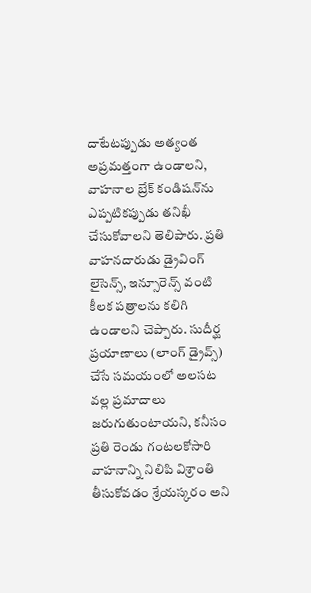దాటేటప్పుడు అత్యంత అప్రమత్తంగా ఉండాలని, వాహనాల బ్రేక్ కండిషన్‌ను ఎప్పటికప్పుడు తనిఖీ చేసుకోవాలని తెలిపారు. ప్రతి వాహనదారుడు డ్రైవింగ్ లైసెన్స్, ఇన్సూరెన్స్ వంటి కీలక పత్రాలను కలిగి ఉండాలని చెప్పారు. సుదీర్ఘ ప్రయాణాలు (లాంగ్ డ్రైవ్స్) చేసే సమయంలో అలసట వల్ల ప్రమాదాలు జరుగుతుంటాయని, కనీసం ప్రతి రెండు గంటలకోసారి వాహనాన్ని నిలిపి విశ్రాంతి తీసుకోవడం శ్రేయస్కరం అని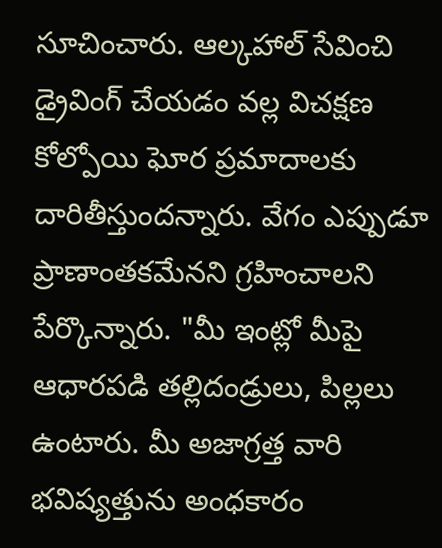సూచించారు. ఆల్కహాల్ సేవించి డ్రైవింగ్ చేయడం వల్ల విచక్షణ కోల్పోయి ఘోర ప్రమాదాలకు దారితీస్తుందన్నారు. వేగం ఎప్పుడూ ప్రాణాంతకమేనని గ్రహించాలని పేర్కొన్నారు. "మీ ఇంట్లో మీపై ఆధారపడి తల్లిదండ్రులు, పిల్లలు ఉంటారు. మీ అజాగ్రత్త వారి భవిష్యత్తును అంధకారం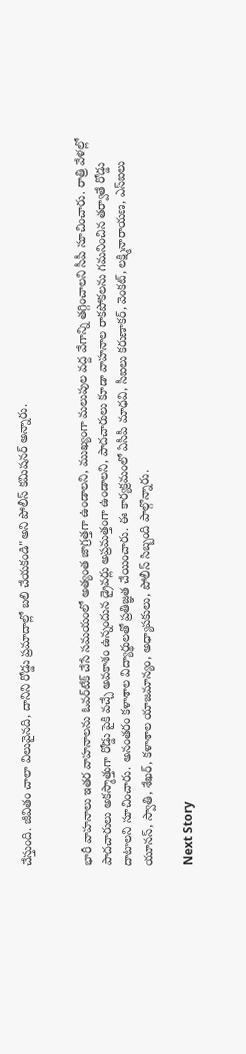చేస్తుంది. జీవితం చాలా విలువైనది, దానిని రోడ్డు ప్రమాదాల్లో బలి చేయకండి"అని పోలీస్ కమిషనర్ అన్నారు.


భారీ వాహనాలు ఇతర వాహనాలను ఓవర్‌టేక్ చేసే సమయంలో అత్యంత జాగ్రత్తగా ఉండాలని, ముఖ్యంగా మలుపుల వద్ద వేగాన్ని తగ్గించాలని సీపీ సూచించారు. రాత్రి వేళల్లో పాదచారులు అకస్మాత్తుగా రోడ్డు పైకి వచ్చే అవకాశం ఉన్నందున డ్రైవర్లు అప్రమత్తంగా ఉండాలని, పాదచారులు కూడా వాహనాల రాకపోకలను గమనించిన తర్వాతే రోడ్డు దాటాలని సూచించారు. అనంత‌రం క‌ళాశాల విద్యార్థుల‌తో ప్ర‌తిజ్ఞ‌త చేయించారు. ఈ కార్యక్రమంలో ఏసీపీ మాధ‌వి, సీఐలు కరుణాకర్, వెంకట్, లక్ష్మినారాయణ, ఎస్ఐలు యూనస్, స్వాతి, శేఖర్, కళాశాల యాజమాన్యం, అధ్యాపకులు, పోలీస్ సిబ్బంది పాల్గొన్నారు.

Next Story